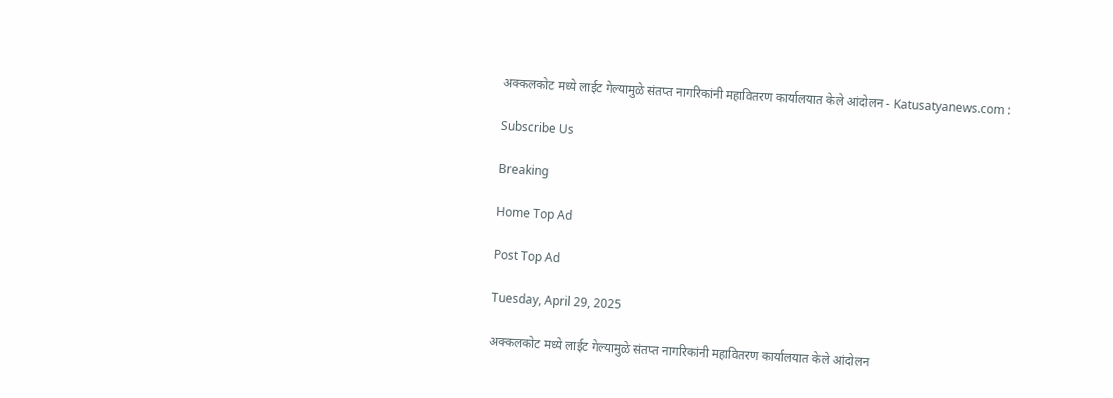अक्कलकोट मध्ये लाईट गेल्यामुळे संतप्त नागरिकांनी महावितरण कार्यालयात केले आंदोलन - Katusatyanews.com :

Subscribe Us

Breaking

Home Top Ad

Post Top Ad

Tuesday, April 29, 2025

अक्कलकोट मध्ये लाईट गेल्यामुळे संतप्त नागरिकांनी महावितरण कार्यालयात केले आंदोलन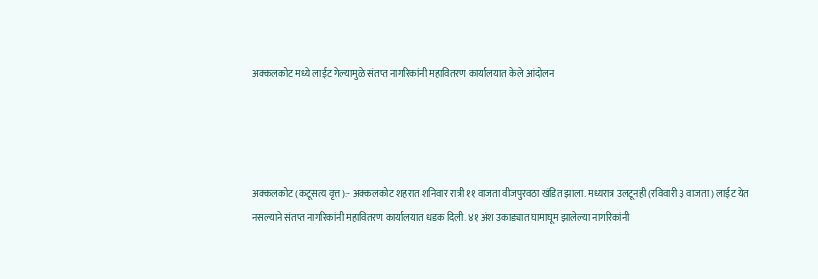अक्कलकोट मध्ये लाईट गेल्यामुळे संतप्त नागरिकांनी महावितरण कार्यालयात केले आंदोलन




अक्कलकोट (कटूसत्य वृत्त):- अक्कलकोट शहरात शनिवार रात्री ११ वाजता वीजपुरवठा खंडित झाला. मध्यरात्र उलटूनही (रविवारी ३ वाजता) लाईट येत नसल्याने संतप्त नागरिकांनी महावितरण कार्यालयात धडक दिली. ४१ अंश उकाड्यात घामाघूम झालेल्या नागरिकांनी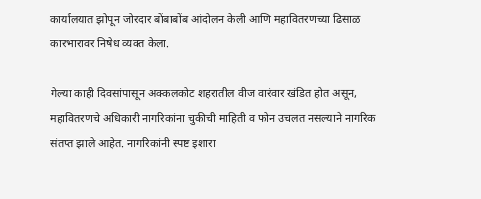कार्यालयात झोपून जोरदार बोंबाबोंब आंदोलन केली आणि महावितरणच्या ढिसाळ कारभारावर निषेध व्यक्त केला.

गेल्या काही दिवसांपासून अक्कलकोट शहरातील वीज वारंवार खंडित होत असून, महावितरणचे अधिकारी नागरिकांना चुकीची माहिती व फोन उचलत नसल्याने नागरिक संतप्त झाले आहेत. नागरिकांनी स्पष्ट इशारा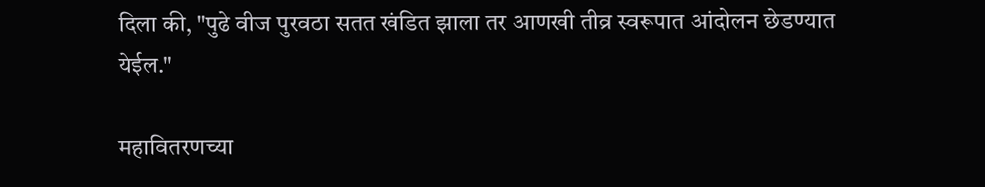दिला की, "पुढे वीज पुरवठा सतत खंडित झाला तर आणखी तीव्र स्वरूपात आंदोलन छेडण्यात येईल."

महावितरणच्या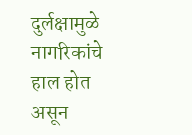दुर्लक्षामुळे नागरिकांचे हाल होत असून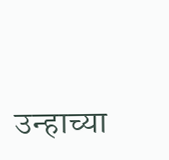उन्हाच्या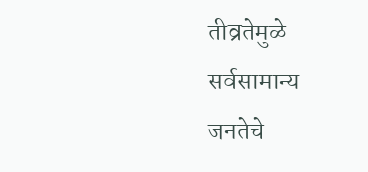तीव्रतेमुळे सर्वसामान्य जनतेचे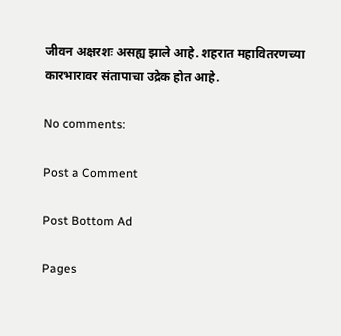जीवन अक्षरशः असह्य झाले आहे. शहरात महावितरणच्या कारभारावर संतापाचा उद्रेक होत आहे.

No comments:

Post a Comment

Post Bottom Ad

Pages